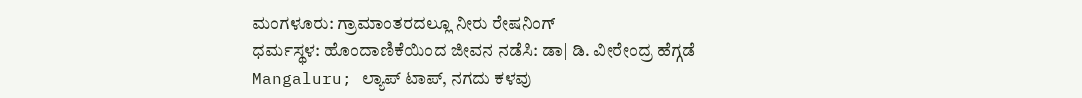ಮಂಗಳೂರು: ಗ್ರಾಮಾಂತರದಲ್ಲೂ ನೀರು ರೇಷನಿಂಗ್
ಧರ್ಮಸ್ಥಳ: ಹೊಂದಾಣಿಕೆಯಿಂದ ಜೀವನ ನಡೆಸಿ: ಡಾ| ಡಿ. ವೀರೇಂದ್ರ ಹೆಗ್ಗಡೆ
Mangaluru; ಲ್ಯಾಪ್ ಟಾಪ್, ನಗದು ಕಳವು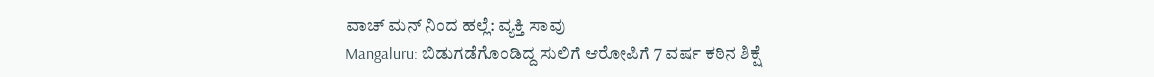ವಾಚ್ ಮನ್ ನಿಂದ ಹಲ್ಲೆ: ವ್ಯಕ್ತಿ ಸಾವು
Mangaluru: ಬಿಡುಗಡೆಗೊಂಡಿದ್ದ ಸುಲಿಗೆ ಆರೋಪಿಗೆ 7 ವರ್ಷ ಕಠಿನ ಶಿಕ್ಷೆ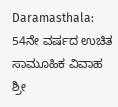Daramasthala: 54ನೇ ವರ್ಷದ ಉಚಿತ ಸಾಮೂಹಿಕ ವಿವಾಹ
ಶ್ರೀ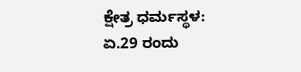ಕ್ಷೇತ್ರ ಧರ್ಮಸ್ಥಳ: ಏ.29 ರಂದು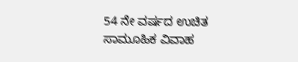54 ನೇ ವರ್ಷದ ಉಚಿತ ಸಾಮೂಹಿಕ ವಿವಾಹ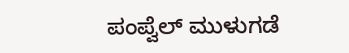ಪಂಪ್ವೆಲ್ ಮುಳುಗಡೆ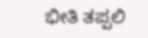ಭೀತಿ ತಪ್ಪಲಿ